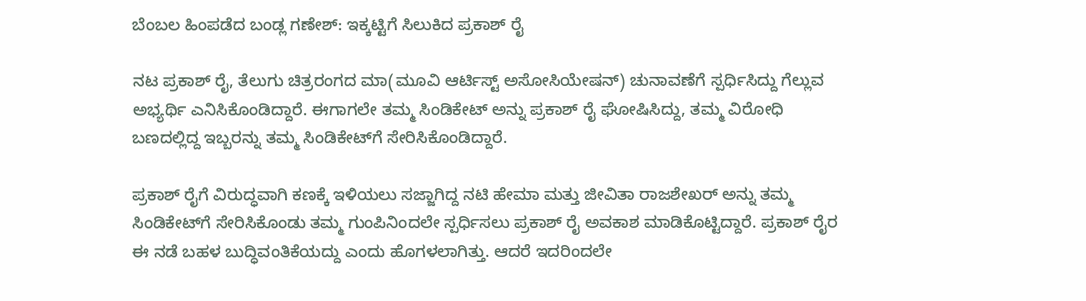ಬೆಂಬಲ ಹಿಂಪಡೆದ ಬಂಡ್ಲ ಗಣೇಶ್: ಇಕ್ಕಟ್ಟಿಗೆ ಸಿಲುಕಿದ ಪ್ರಕಾಶ್ ರೈ

ನಟ ಪ್ರಕಾಶ್ ರೈ, ತೆಲುಗು ಚಿತ್ರರಂಗದ ಮಾ(ಮೂವಿ ಆರ್ಟಿಸ್ಟ್ ಅಸೋಸಿಯೇಷನ್) ಚುನಾವಣೆಗೆ ಸ್ಪರ್ಧಿಸಿದ್ದು ಗೆಲ್ಲುವ ಅಭ್ಯರ್ಥಿ ಎನಿಸಿಕೊಂಡಿದ್ದಾರೆ. ಈಗಾಗಲೇ ತಮ್ಮ ಸಿಂಡಿಕೇಟ್ ಅನ್ನು ಪ್ರಕಾಶ್ ರೈ ಘೋಷಿಸಿದ್ದು, ತಮ್ಮ ವಿರೋಧಿ ಬಣದಲ್ಲಿದ್ದ ಇಬ್ಬರನ್ನು ತಮ್ಮ ಸಿಂಡಿಕೇಟ್‌ಗೆ ಸೇರಿಸಿಕೊಂಡಿದ್ದಾರೆ.

ಪ್ರಕಾಶ್‌ ರೈಗೆ ವಿರುದ್ಧವಾಗಿ ಕಣಕ್ಕೆ ಇಳಿಯಲು ಸಜ್ಜಾಗಿದ್ದ ನಟಿ ಹೇಮಾ ಮತ್ತು ಜೀವಿತಾ ರಾಜಶೇಖರ್ ಅನ್ನು ತಮ್ಮ ಸಿಂಡಿಕೇಟ್‌ಗೆ ಸೇರಿಸಿಕೊಂಡು ತಮ್ಮ ಗುಂಪಿನಿಂದಲೇ ಸ್ಪರ್ಧಿಸಲು ಪ್ರಕಾಶ್ ರೈ ಅವಕಾಶ ಮಾಡಿಕೊಟ್ಟಿದ್ದಾರೆ. ಪ್ರಕಾಶ್‌ ರೈರ ಈ ನಡೆ ಬಹಳ ಬುದ್ಧಿವಂತಿಕೆಯದ್ದು ಎಂದು ಹೊಗಳಲಾಗಿತ್ತು. ಆದರೆ ಇದರಿಂದಲೇ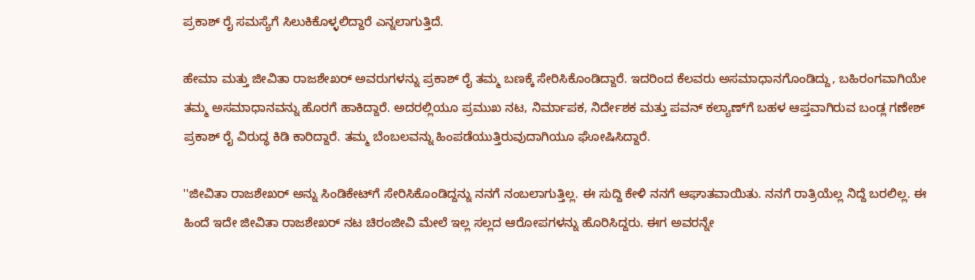ಪ್ರಕಾಶ್ ರೈ ಸಮಸ್ಯೆಗೆ ಸಿಲುಕಿಕೊಳ್ಳಲಿದ್ದಾರೆ ಎನ್ನಲಾಗುತ್ತಿದೆ.

ಹೇಮಾ ಮತ್ತು ಜೀವಿತಾ ರಾಜಶೇಖರ್ ಅವರುಗಳನ್ನು ಪ್ರಕಾಶ್ ರೈ ತಮ್ಮ ಬಣಕ್ಕೆ ಸೇರಿಸಿಕೊಂಡಿದ್ದಾರೆ. ಇದರಿಂದ ಕೆಲವರು ಅಸಮಾಧಾನಗೊಂಡಿದ್ದು, ಬಹಿರಂಗವಾಗಿಯೇ ತಮ್ಮ ಅಸಮಾಧಾನವನ್ನು ಹೊರಗೆ ಹಾಕಿದ್ದಾರೆ. ಅದರಲ್ಲಿಯೂ ಪ್ರಮುಖ ನಟ, ನಿರ್ಮಾಪಕ, ನಿರ್ದೇಶಕ ಮತ್ತು ಪವನ್ ಕಲ್ಯಾಣ್‌ಗೆ ಬಹಳ ಆಪ್ತವಾಗಿರುವ ಬಂಡ್ಲ ಗಣೇಶ್ ಪ್ರಕಾಶ್ ರೈ ವಿರುದ್ಧ ಕಿಡಿ ಕಾರಿದ್ದಾರೆ. ತಮ್ಮ ಬೆಂಬಲವನ್ನು ಹಿಂಪಡೆಯುತ್ತಿರುವುದಾಗಿಯೂ ಘೋಷಿಸಿದ್ದಾರೆ.

''ಜೀವಿತಾ ರಾಜಶೇಖರ್ ಅನ್ನು ಸಿಂಡಿಕೇಟ್‌ಗೆ ಸೇರಿಸಿಕೊಂಡಿದ್ದನ್ನು ನನಗೆ ನಂಬಲಾಗುತ್ತಿಲ್ಲ. ಈ ಸುದ್ದಿ ಕೇಳಿ ನನಗೆ ಆಘಾತವಾಯಿತು. ನನಗೆ ರಾತ್ರಿಯೆಲ್ಲ ನಿದ್ದೆ ಬರಲಿಲ್ಲ. ಈ ಹಿಂದೆ ಇದೇ ಜೀವಿತಾ ರಾಜಶೇಖರ್ ನಟ ಚಿರಂಜೀವಿ ಮೇಲೆ ಇಲ್ಲ ಸಲ್ಲದ ಆರೋಪಗಳನ್ನು ಹೊರಿಸಿದ್ದರು. ಈಗ ಅವರನ್ನೇ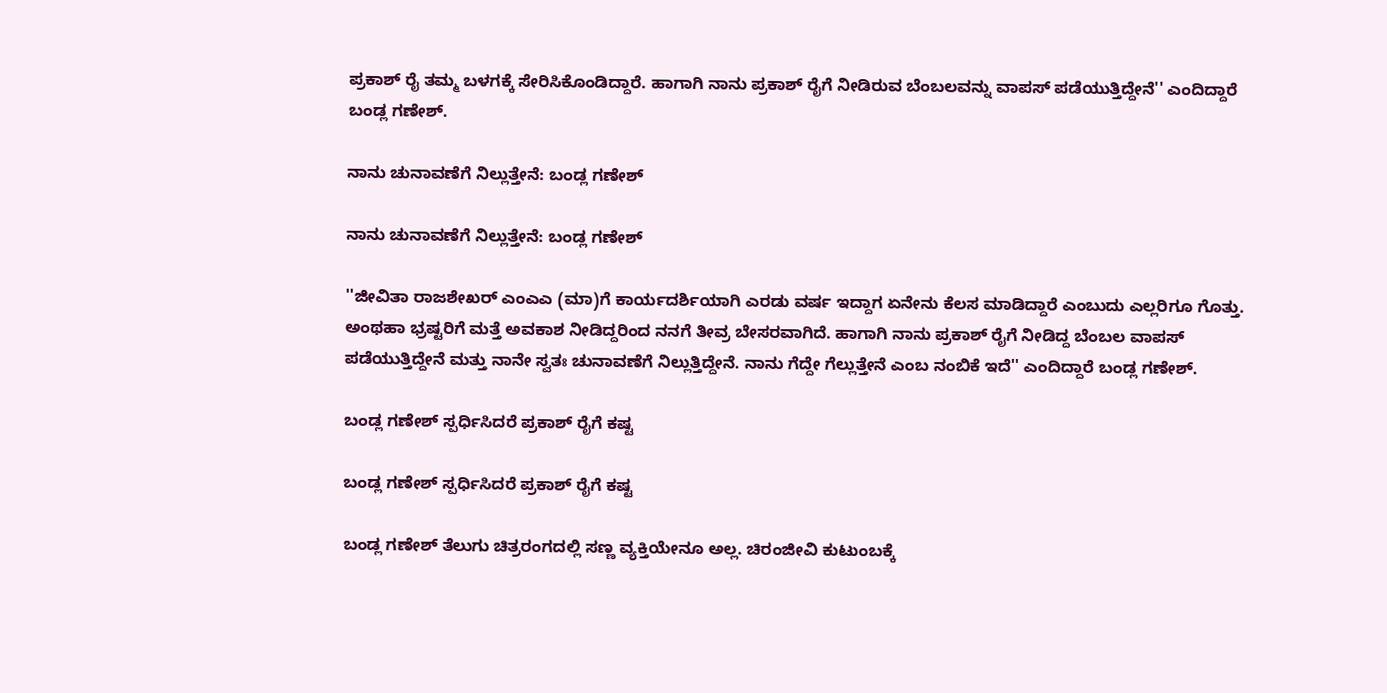ಪ್ರಕಾಶ್ ರೈ ತಮ್ಮ ಬಳಗಕ್ಕೆ ಸೇರಿಸಿಕೊಂಡಿದ್ದಾರೆ. ಹಾಗಾಗಿ ನಾನು ಪ್ರಕಾಶ್ ರೈಗೆ ನೀಡಿರುವ ಬೆಂಬಲವನ್ನು ವಾಪಸ್ ಪಡೆಯುತ್ತಿದ್ದೇನೆ'' ಎಂದಿದ್ದಾರೆ ಬಂಡ್ಲ ಗಣೇಶ್.

ನಾನು ಚುನಾವಣೆಗೆ ನಿಲ್ಲುತ್ತೇನೆ: ಬಂಡ್ಲ ಗಣೇಶ್

ನಾನು ಚುನಾವಣೆಗೆ ನಿಲ್ಲುತ್ತೇನೆ: ಬಂಡ್ಲ ಗಣೇಶ್

''ಜೀವಿತಾ ರಾಜಶೇಖರ್ ಎಂಎಎ (ಮಾ)ಗೆ ಕಾರ್ಯದರ್ಶಿಯಾಗಿ ಎರಡು ವರ್ಷ ಇದ್ದಾಗ ಏನೇನು ಕೆಲಸ ಮಾಡಿದ್ದಾರೆ ಎಂಬುದು ಎಲ್ಲರಿಗೂ ಗೊತ್ತು. ಅಂಥಹಾ ಭ್ರಷ್ಟರಿಗೆ ಮತ್ತೆ ಅವಕಾಶ ನೀಡಿದ್ದರಿಂದ ನನಗೆ ತೀವ್ರ ಬೇಸರವಾಗಿದೆ. ಹಾಗಾಗಿ ನಾನು ಪ್ರಕಾಶ್ ರೈಗೆ ನೀಡಿದ್ದ ಬೆಂಬಲ ವಾಪಸ್‌ ಪಡೆಯುತ್ತಿದ್ದೇನೆ ಮತ್ತು ನಾನೇ ಸ್ವತಃ ಚುನಾವಣೆಗೆ ನಿಲ್ಲುತ್ತಿದ್ದೇನೆ. ನಾನು ಗೆದ್ದೇ ಗೆಲ್ಲುತ್ತೇನೆ ಎಂಬ ನಂಬಿಕೆ ಇದೆ'' ಎಂದಿದ್ದಾರೆ ಬಂಡ್ಲ ಗಣೇಶ್.

ಬಂಡ್ಲ ಗಣೇಶ್ ಸ್ಪರ್ಧಿಸಿದರೆ ಪ್ರಕಾಶ್ ರೈಗೆ ಕಷ್ಟ

ಬಂಡ್ಲ ಗಣೇಶ್ ಸ್ಪರ್ಧಿಸಿದರೆ ಪ್ರಕಾಶ್ ರೈಗೆ ಕಷ್ಟ

ಬಂಡ್ಲ ಗಣೇಶ್ ತೆಲುಗು ಚಿತ್ರರಂಗದಲ್ಲಿ ಸಣ್ಣ ವ್ಯಕ್ತಿಯೇನೂ ಅಲ್ಲ. ಚಿರಂಜೀವಿ ಕುಟುಂಬಕ್ಕೆ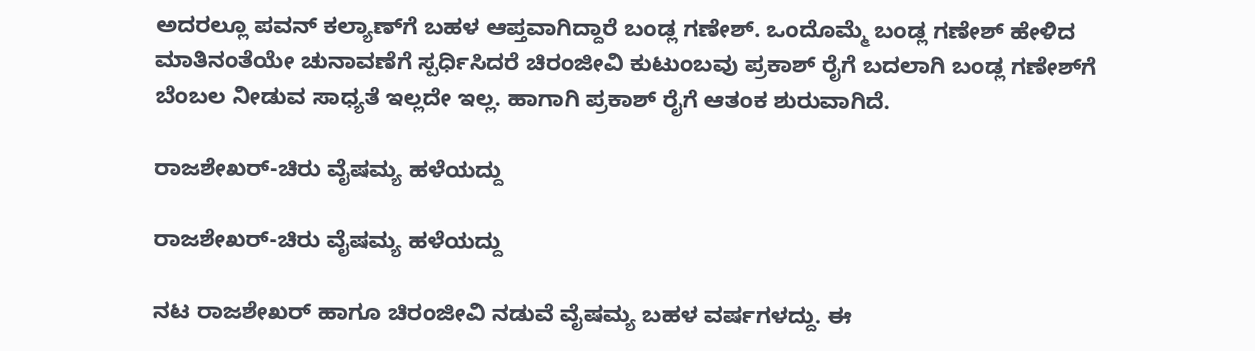ಅದರಲ್ಲೂ ಪವನ್ ಕಲ್ಯಾಣ್‌ಗೆ ಬಹಳ ಆಪ್ತವಾಗಿದ್ದಾರೆ ಬಂಡ್ಲ ಗಣೇಶ್. ಒಂದೊಮ್ಮೆ ಬಂಡ್ಲ ಗಣೇಶ್ ಹೇಳಿದ ಮಾತಿನಂತೆಯೇ ಚುನಾವಣೆಗೆ ಸ್ಪರ್ಧಿಸಿದರೆ ಚಿರಂಜೀವಿ ಕುಟುಂಬವು ಪ್ರಕಾಶ್ ರೈಗೆ ಬದಲಾಗಿ ಬಂಡ್ಲ ಗಣೇಶ್‌ಗೆ ಬೆಂಬಲ ನೀಡುವ ಸಾಧ್ಯತೆ ಇಲ್ಲದೇ ಇಲ್ಲ. ಹಾಗಾಗಿ ಪ್ರಕಾಶ್‌ ರೈಗೆ ಆತಂಕ ಶುರುವಾಗಿದೆ.

ರಾಜಶೇಖರ್-ಚಿರು ವೈಷಮ್ಯ ಹಳೆಯದ್ದು

ರಾಜಶೇಖರ್-ಚಿರು ವೈಷಮ್ಯ ಹಳೆಯದ್ದು

ನಟ ರಾಜಶೇಖರ್ ಹಾಗೂ ಚಿರಂಜೀವಿ ನಡುವೆ ವೈಷಮ್ಯ ಬಹಳ ವರ್ಷಗಳದ್ದು. ಈ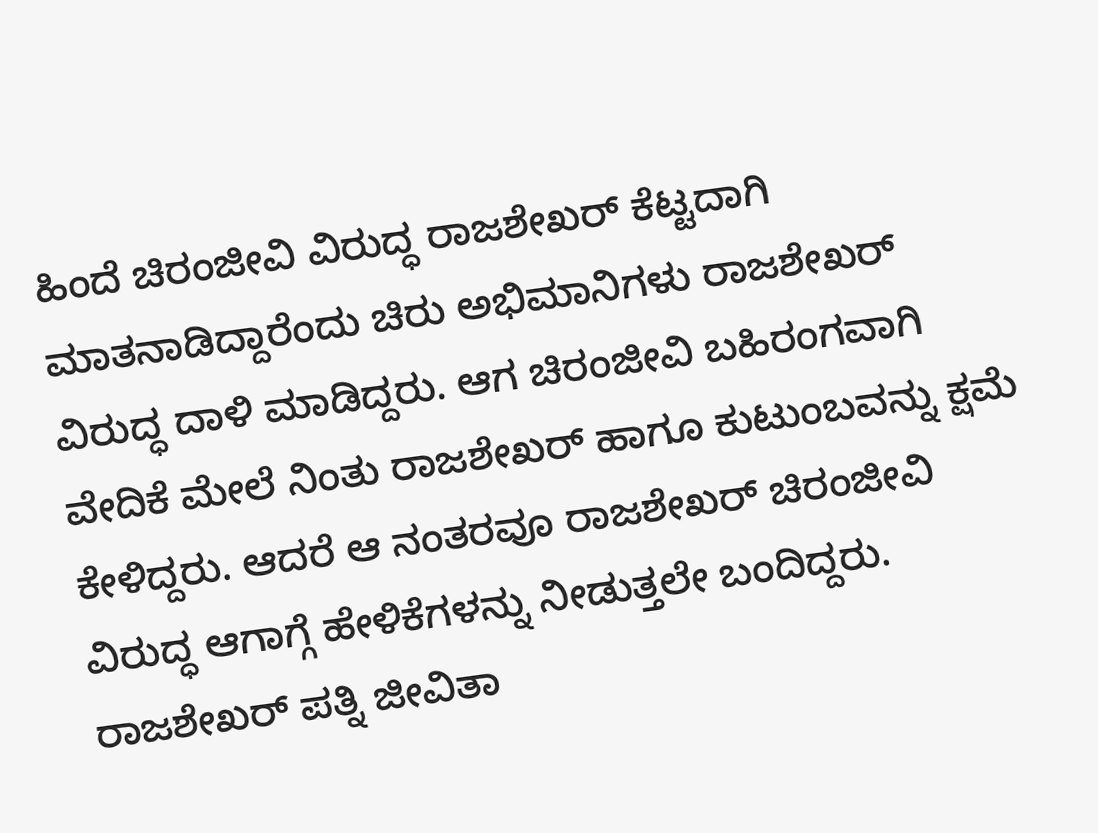ಹಿಂದೆ ಚಿರಂಜೀವಿ ವಿರುದ್ಧ ರಾಜಶೇಖರ್ ಕೆಟ್ಟದಾಗಿ ಮಾತನಾಡಿದ್ದಾರೆಂದು ಚಿರು ಅಭಿಮಾನಿಗಳು ರಾಜಶೇಖರ್ ವಿರುದ್ಧ ದಾಳಿ ಮಾಡಿದ್ದರು. ಆಗ ಚಿರಂಜೀವಿ ಬಹಿರಂಗವಾಗಿ ವೇದಿಕೆ ಮೇಲೆ ನಿಂತು ರಾಜಶೇಖರ್ ಹಾಗೂ ಕುಟುಂಬವನ್ನು ಕ್ಷಮೆ ಕೇಳಿದ್ದರು. ಆದರೆ ಆ ನಂತರವೂ ರಾಜಶೇಖರ್ ಚಿರಂಜೀವಿ ವಿರುದ್ಧ ಆಗಾಗ್ಗೆ ಹೇಳಿಕೆಗಳನ್ನು ನೀಡುತ್ತಲೇ ಬಂದಿದ್ದರು. ರಾಜಶೇಖರ್ ಪತ್ನಿ ಜೀವಿತಾ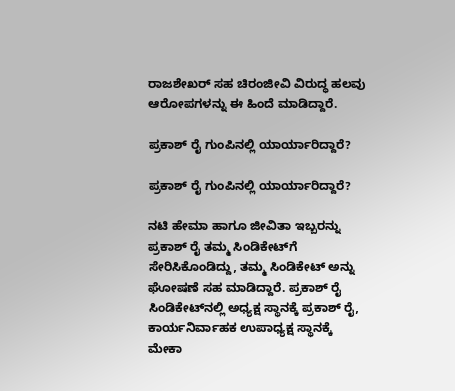ರಾಜಶೇಖರ್ ಸಹ ಚಿರಂಜೀವಿ ವಿರುದ್ಧ ಹಲವು ಆರೋಪಗಳನ್ನು ಈ ಹಿಂದೆ ಮಾಡಿದ್ದಾರೆ.

ಪ್ರಕಾಶ್ ರೈ ಗುಂಪಿನಲ್ಲಿ ಯಾರ್ಯಾರಿದ್ದಾರೆ?

ಪ್ರಕಾಶ್ ರೈ ಗುಂಪಿನಲ್ಲಿ ಯಾರ್ಯಾರಿದ್ದಾರೆ?

ನಟಿ ಹೇಮಾ ಹಾಗೂ ಜೀವಿತಾ ಇಬ್ಬರನ್ನು ಪ್ರಕಾಶ್ ರೈ ತಮ್ಮ ಸಿಂಡಿಕೇಟ್‌ಗೆ ಸೇರಿಸಿಕೊಂಡಿದ್ದು, ತಮ್ಮ ಸಿಂಡಿಕೇಟ್ ಅನ್ನು ಘೋಷಣೆ ಸಹ ಮಾಡಿದ್ದಾರೆ. ಪ್ರಕಾಶ್ ರೈ ಸಿಂಡಿಕೇಟ್‌ನಲ್ಲಿ ಅಧ್ಯಕ್ಷ ಸ್ಥಾನಕ್ಕೆ ಪ್ರಕಾಶ್ ರೈ, ಕಾರ್ಯನಿರ್ವಾಹಕ ಉಪಾಧ್ಯಕ್ಷ ಸ್ಥಾನಕ್ಕೆ ಮೇಕಾ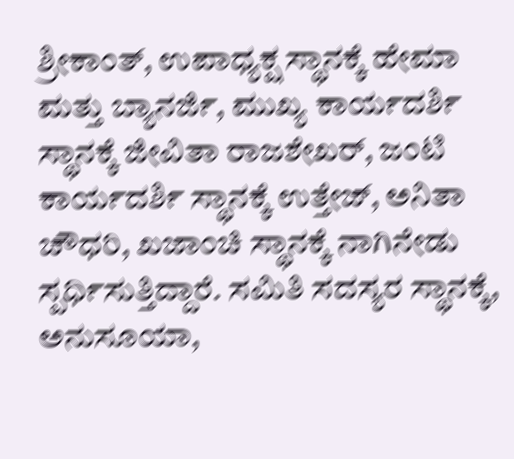ಶ್ರೀಕಾಂತ್, ಉಪಾಧ್ಯಕ್ಷ ಸ್ಥಾನಕ್ಕೆ ಹೇಮಾ ಮತ್ತು ಬ್ಯಾನರ್ಜಿ, ಮುಖ್ಯ ಕಾರ್ಯದರ್ಶಿ ಸ್ಥಾನಕ್ಕೆ ಜೀವಿತಾ ರಾಜಶೇಖರ್, ಜಂಟಿ ಕಾರ್ಯದರ್ಶಿ ಸ್ಥಾನಕ್ಕೆ ಉತ್ತೇಜ್, ಅನಿತಾ ಚೌಧರಿ, ಖಜಾಂಚಿ ಸ್ಥಾನಕ್ಕೆ ನಾಗಿನೇಡು ಸ್ಪರ್ಧಿಸುತ್ತಿದ್ದಾರೆ. ಸಮಿತಿ ಸದಸ್ಯರ ಸ್ಥಾನಕ್ಕೆ, ಅನುಸೂಯಾ,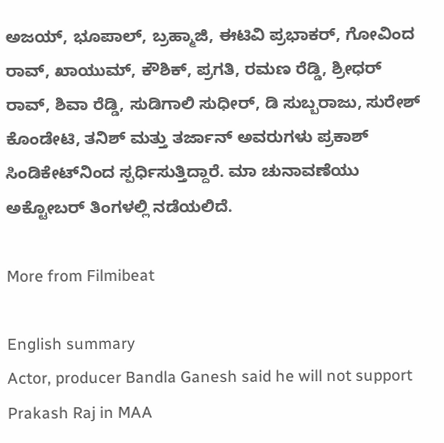ಅಜಯ್, ಭೂಪಾಲ್, ಬ್ರಹ್ಮಾಜಿ, ಈಟಿವಿ ಪ್ರಭಾಕರ್, ಗೋವಿಂದ ರಾವ್, ಖಾಯುಮ್, ಕೌಶಿಕ್, ಪ್ರಗತಿ, ರಮಣ ರೆಡ್ಡಿ, ಶ್ರೀಧರ್ ರಾವ್, ಶಿವಾ ರೆಡ್ಡಿ, ಸುಡಿಗಾಲಿ ಸುಧೀರ್, ಡಿ ಸುಬ್ಬರಾಜು, ಸುರೇಶ್ ಕೊಂಡೇಟಿ, ತನಿಶ್ ಮತ್ತು ತರ್ಜಾನ್ ಅವರುಗಳು ಪ್ರಕಾಶ್ ಸಿಂಡಿಕೇಟ್‌ನಿಂದ ಸ್ಪರ್ಧಿಸುತ್ತಿದ್ದಾರೆ. ಮಾ ಚುನಾವಣೆಯು ಅಕ್ಟೋಬರ್ ತಿಂಗಳಲ್ಲಿ ನಡೆಯಲಿದೆ.

More from Filmibeat

English summary
Actor, producer Bandla Ganesh said he will not support Prakash Raj in MAA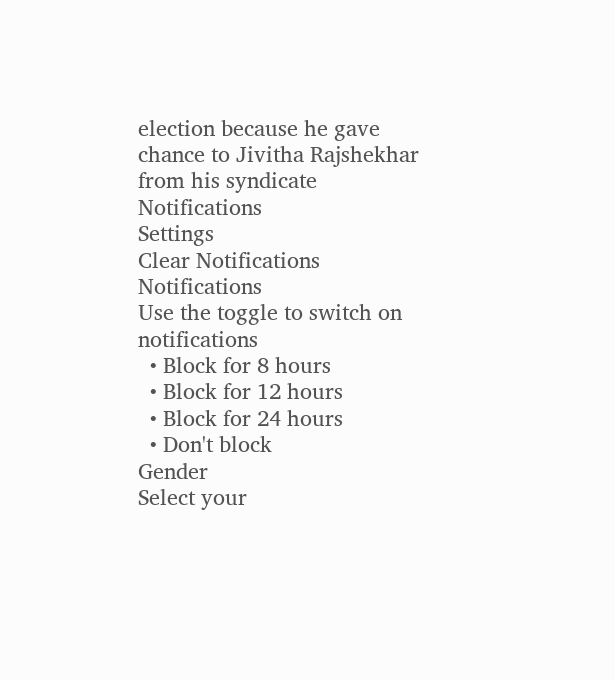election because he gave chance to Jivitha Rajshekhar from his syndicate
Notifications
Settings
Clear Notifications
Notifications
Use the toggle to switch on notifications
  • Block for 8 hours
  • Block for 12 hours
  • Block for 24 hours
  • Don't block
Gender
Select your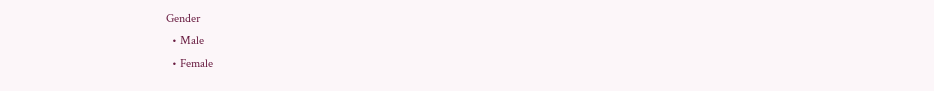Gender
  • Male
  • Female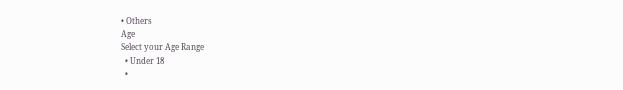• Others
Age
Select your Age Range
  • Under 18
  •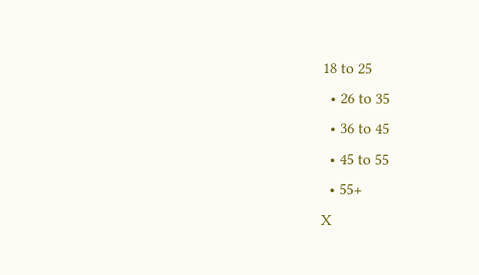18 to 25
  • 26 to 35
  • 36 to 45
  • 45 to 55
  • 55+
X